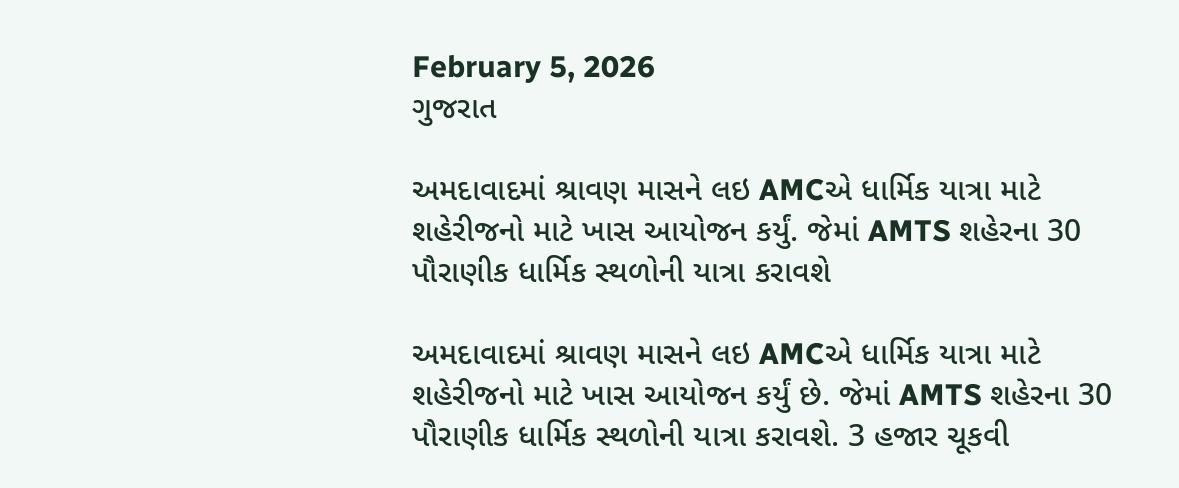February 5, 2026
ગુજરાત

અમદાવાદમાં શ્રાવણ માસને લઇ AMCએ ધાર્મિક યાત્રા માટે શહેરીજનો માટે ખાસ આયોજન કર્યું. જેમાં AMTS શહેરના 30 પૌરાણીક ધાર્મિક સ્થળોની યાત્રા કરાવશે

અમદાવાદમાં શ્રાવણ માસને લઇ AMCએ ધાર્મિક યાત્રા માટે શહેરીજનો માટે ખાસ આયોજન કર્યું છે. જેમાં AMTS શહેરના 30 પૌરાણીક ધાર્મિક સ્થળોની યાત્રા કરાવશે. 3 હજાર ચૂકવી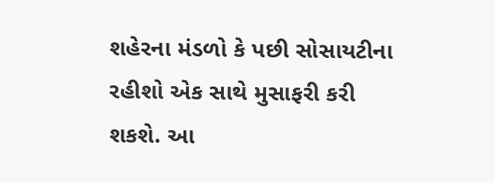શહેરના મંડળો કે પછી સોસાયટીના રહીશો એક સાથે મુસાફરી કરી શકશે. આ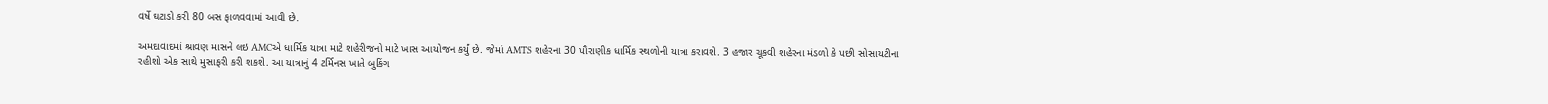વર્ષે ઘટાડો કરી 80 બસ ફાળવવામાં આવી છે.

અમદાવાદમાં શ્રાવણ માસને લઇ AMCએ ધાર્મિક યાત્રા માટે શહેરીજનો માટે ખાસ આયોજન કર્યું છે. જેમાં AMTS શહેરના 30 પૌરાણીક ધાર્મિક સ્થળોની યાત્રા કરાવશે. 3 હજાર ચૂકવી શહેરના મંડળો કે પછી સોસાયટીના રહીશો એક સાથે મુસાફરી કરી શકશે. આ યાત્રાનું 4 ટર્મિનસ ખાતે બુકિંગ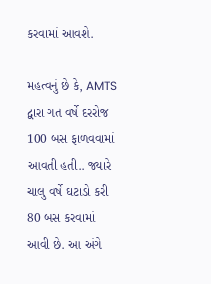કરવામાં આવશે.

મહત્વનું છે કે, AMTS દ્વારા ગત વર્ષે દરરોજ 100 બસ ફાળવવામાં આવતી હતી.. જ્યારે ચાલુ વર્ષે ઘટાડો કરી 80 બસ કરવામાં આવી છે. આ અંગે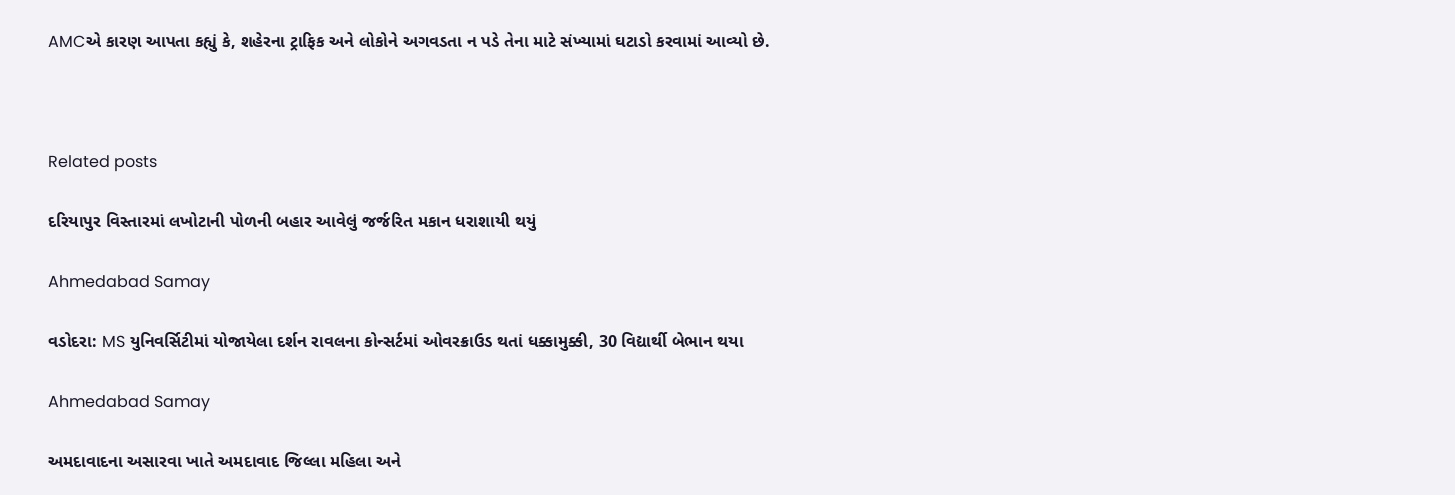AMCએ કારણ આપતા કહ્યું કે, શહેરના ટ્રાફિક અને લોકોને અગવડતા ન પડે તેના માટે સંખ્યામાં ઘટાડો કરવામાં આવ્યો છે.



Related posts

દરિયાપુર વિસ્તારમાં લખોટાની પોળની બહાર આવેલું જર્જરિત મકાન ધરાશાયી થયું

Ahmedabad Samay

વડોદરા: MS યુનિવર્સિટીમાં યોજાયેલા દર્શન રાવલના કોન્સર્ટમાં ઓવરક્રાઉડ થતાં ધક્કામુક્કી, 30 વિદ્યાર્થી બેભાન થયા

Ahmedabad Samay

અમદાવાદના અસારવા ખાતે અમદાવાદ જિલ્લા મહિલા અને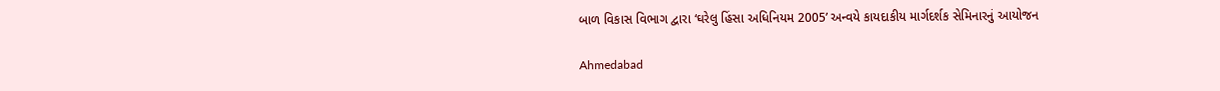બાળ વિકાસ વિભાગ દ્વારા ‘ઘરેલુ હિંસા અધિનિયમ 2005’ અન્વયે કાયદાકીય માર્ગદર્શક સેમિનારનું આયોજન

Ahmedabad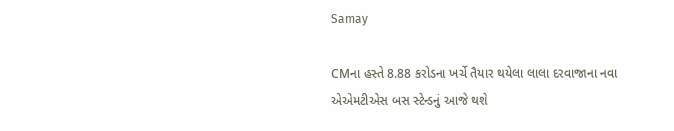Samay

CMના હસ્તે 8.88 કરોડના ખર્ચે તૈયાર થયેલા લાલા દરવાજાના નવા એએમટીએસ બસ સ્ટેન્ડનું આજે થશે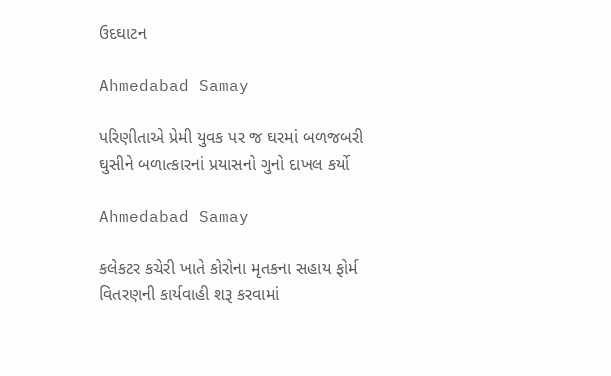ઉદઘાટન

Ahmedabad Samay

પરિણીતાએ પ્રેમી યુવક પર જ ઘરમાં બળજબરી ઘુસીને બળાત્કારનાં પ્રયાસનો ગુનો દાખલ કર્યો

Ahmedabad Samay

કલેકટર કચેરી ખાતે કોરોના મૃતકના સહાય ફોર્મ વિતરણની કાર્યવાહી શરૂ કરવામાં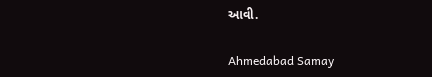આવી.

Ahmedabad Samay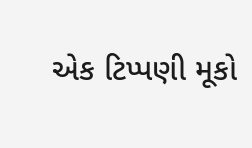એક ટિપ્પણી મૂકો